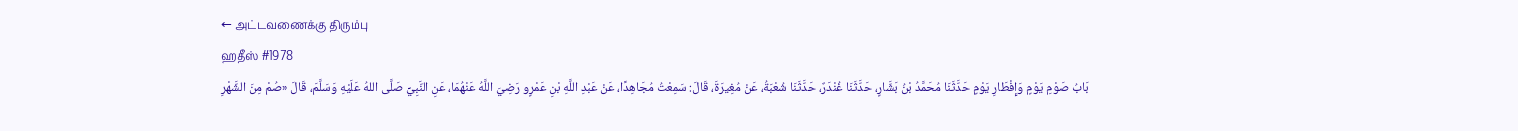← அட்டவணைக்கு திரும்பு
ஹதீஸ் #1978
بَابُ صَوْمِ يَوْمٍ وَإِفْطَارِ يَوْمٍ حَدَّثَنَا مُحَمَّدُ بْنُ بَشَّارٍ، حَدَّثَنَا غُنْدَرٌ، حَدَّثَنَا شُعْبَةُ، عَنْ مُغِيرَةَ، قَالَ: سَمِعْتُ مُجَاهِدًا، عَنْ عَبْدِ اللَّهِ بْنِ عَمْرٍو رَضِيَ اللَّهُ عَنْهُمَا، عَنِ النَّبِيِّ صَلَّى اللهُ عَلَيْهِ وَسَلَّمَ، قَالَ «صُمْ مِنَ الشَّهْرِ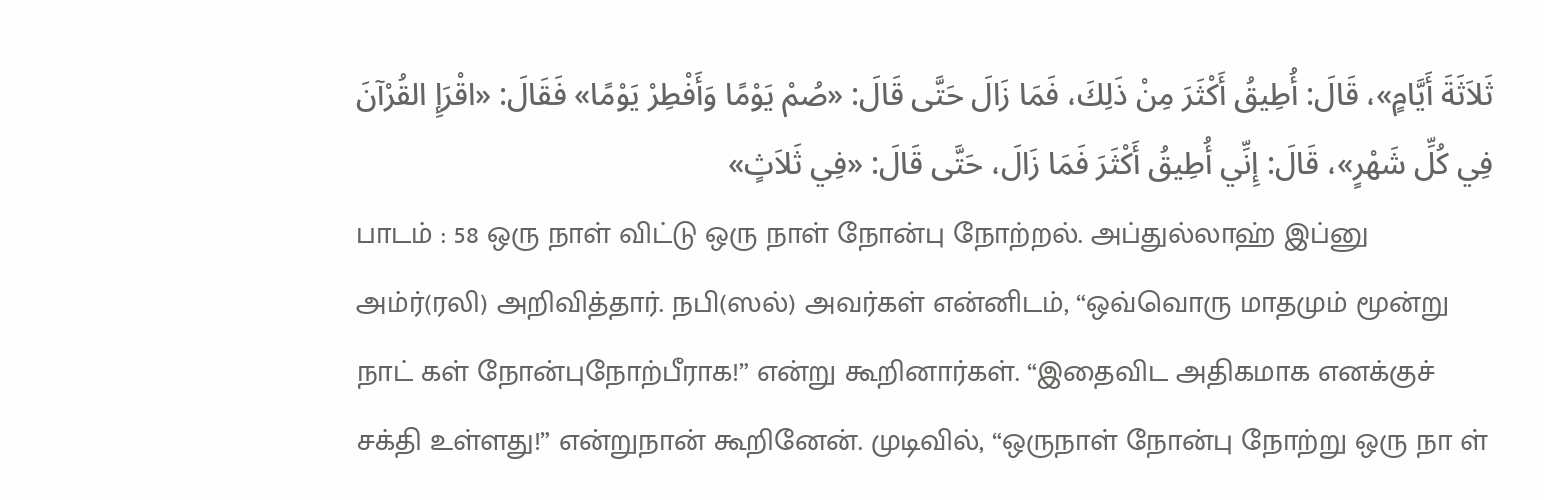ثَلاَثَةَ أَيَّامٍ»، قَالَ: أُطِيقُ أَكْثَرَ مِنْ ذَلِكَ، فَمَا زَالَ حَتَّى قَالَ: «صُمْ يَوْمًا وَأَفْطِرْ يَوْمًا» فَقَالَ: «اقْرَإِ القُرْآنَ فِي كُلِّ شَهْرٍ»، قَالَ: إِنِّي أُطِيقُ أَكْثَرَ فَمَا زَالَ، حَتَّى قَالَ: «فِي ثَلاَثٍ»
பாடம் : 58 ஒரு நாள் விட்டு ஒரு நாள் நோன்பு நோற்றல். அப்துல்லாஹ் இப்னு அம்ர்(ரலி) அறிவித்தார். நபி(ஸல்) அவர்கள் என்னிடம், “ஒவ்வொரு மாதமும் மூன்று நாட் கள் நோன்புநோற்பீராக!” என்று கூறினார்கள். “இதைவிட அதிகமாக எனக்குச் சக்தி உள்ளது!” என்றுநான் கூறினேன். முடிவில், “ஒருநாள் நோன்பு நோற்று ஒரு நா ள்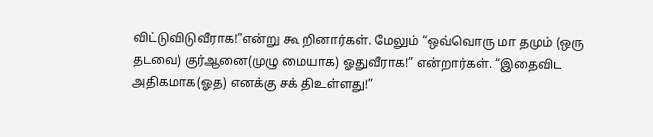விட்டுவிடுவீராக!”என்று கூ றினார்கள். மேலும் “ஒவ்வொரு மா தமும் (ஒரு தடவை) குர்ஆனை(முழு மையாக) ஓதுவீராக!” என்றார்கள். “இதைவிட அதிகமாக(ஓத) எனக்கு சக் திஉள்ளது!”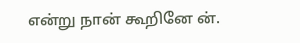என்று நான் கூறினே ன்.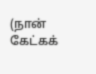(நான் கேட்கக்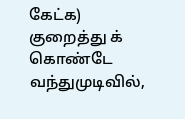கேட்க) குறைத்து க் கொண்டே வந்துமுடிவில்,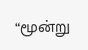“மூன்று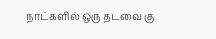நாட்களில் ஒரு தடவை கு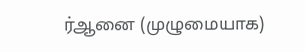ர்ஆனை (முழுமையாக)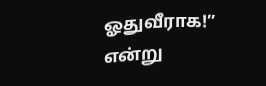ஓதுவீராக!” என்று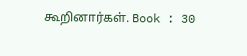கூறினார்கள். Book : 30